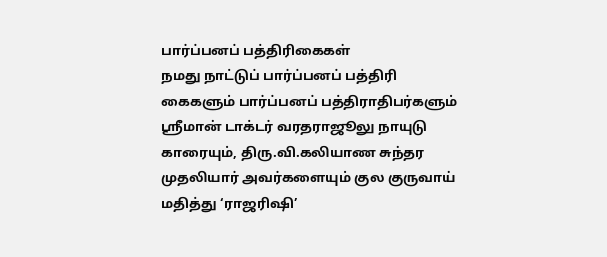பார்ப்பனப் பத்திரிகைகள்
நமது நாட்டுப் பார்ப்பனப் பத்திரி கைகளும் பார்ப்பனப் பத்திராதிபர்களும் ஸ்ரீமான் டாக்டர் வரதராஜூலு நாயுடு காரையும், திரு.வி.கலியாண சுந்தர முதலியார் அவர்களையும் குல குருவாய் மதித்து ‘ராஜரிஷி’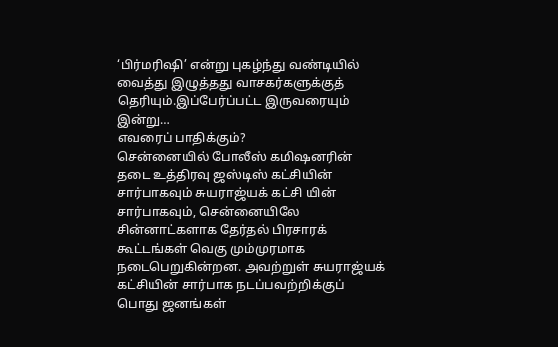‘பிர்மரிஷி’ என்று புகழ்ந்து வண்டியில் வைத்து இழுத்தது வாசகர்களுக்குத் தெரியும்.இப்பேர்ப்பட்ட இருவரையும் இன்று…
எவரைப் பாதிக்கும்?
சென்னையில் போலீஸ் கமிஷனரின் தடை உத்திரவு ஜஸ்டிஸ் கட்சியின் சார்பாகவும் சுயராஜ்யக் கட்சி யின் சார்பாகவும், சென்னையிலே சின்னாட்களாக தேர்தல் பிரசாரக் கூட்டங்கள் வெகு மும்முரமாக நடைபெறுகின்றன. அவற்றுள் சுயராஜ்யக் கட்சியின் சார்பாக நடப்பவற்றிக்குப் பொது ஜனங்கள்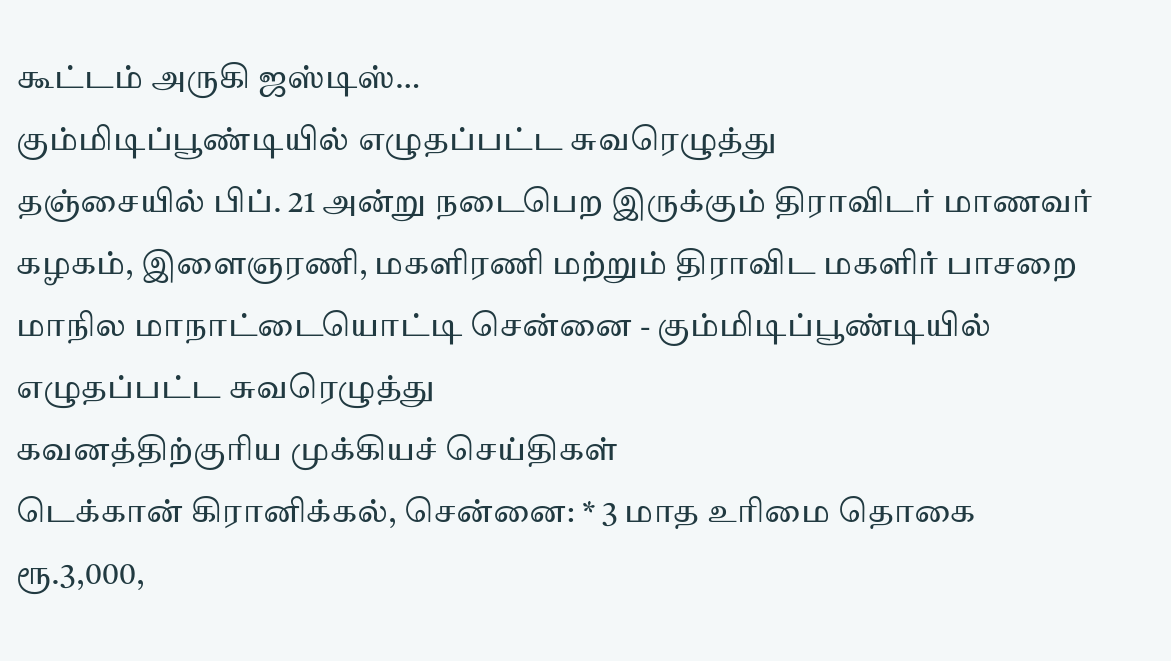கூட்டம் அருகி ஜஸ்டிஸ்…
கும்மிடிப்பூண்டியில் எழுதப்பட்ட சுவரெழுத்து
தஞ்சையில் பிப். 21 அன்று நடைபெற இருக்கும் திராவிடர் மாணவர் கழகம், இளைஞரணி, மகளிரணி மற்றும் திராவிட மகளிர் பாசறை மாநில மாநாட்டையொட்டி சென்னை - கும்மிடிப்பூண்டியில் எழுதப்பட்ட சுவரெழுத்து
கவனத்திற்குரிய முக்கியச் செய்திகள்
டெக்கான் கிரானிக்கல், சென்னை: * 3 மாத உரிமை தொகை ரூ.3,000,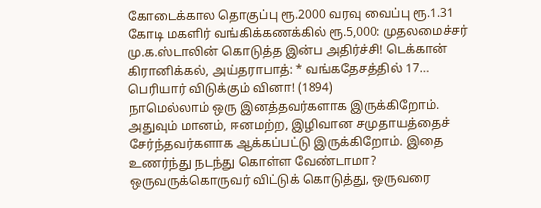கோடைக்கால தொகுப்பு ரூ.2000 வரவு வைப்பு ரூ.1.31 கோடி மகளிர் வங்கிக்கணக்கில் ரூ.5,000: முதலமைச்சர் மு.க.ஸ்டாலின் கொடுத்த இன்ப அதிர்ச்சி! டெக்கான் கிரானிக்கல், அய்தராபாத்: * வங்கதேசத்தில் 17…
பெரியார் விடுக்கும் வினா! (1894)
நாமெல்லாம் ஒரு இனத்தவர்களாக இருக்கிறோம். அதுவும் மானம், ஈனமற்ற, இழிவான சமுதாயத்தைச் சேர்ந்தவர்களாக ஆக்கப்பட்டு இருக்கிறோம். இதை உணர்ந்து நடந்து கொள்ள வேண்டாமா? ஒருவருக்கொருவர் விட்டுக் கொடுத்து, ஒருவரை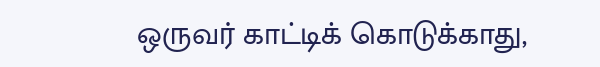ஒருவர் காட்டிக் கொடுக்காது,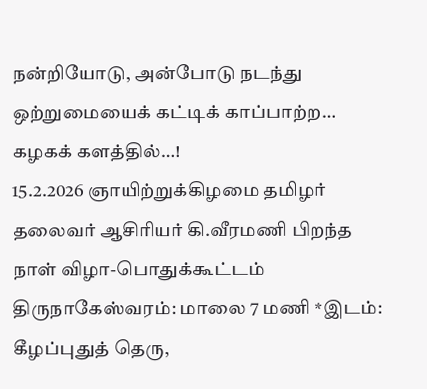நன்றியோடு, அன்போடு நடந்து ஒற்றுமையைக் கட்டிக் காப்பாற்ற…
கழகக் களத்தில்…!
15.2.2026 ஞாயிற்றுக்கிழமை தமிழர் தலைவர் ஆசிரியர் கி.வீரமணி பிறந்த நாள் விழா-பொதுக்கூட்டம் திருநாகேஸ்வரம்: மாலை 7 மணி *இடம்: கீழப்புதுத் தெரு,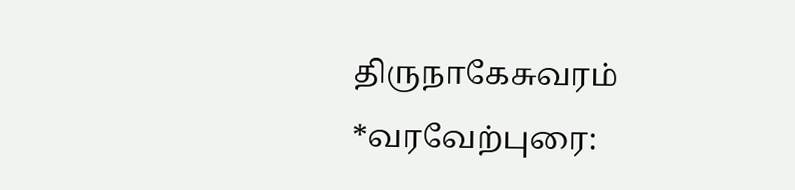திருநாகேசுவரம் *வரவேற்புரை: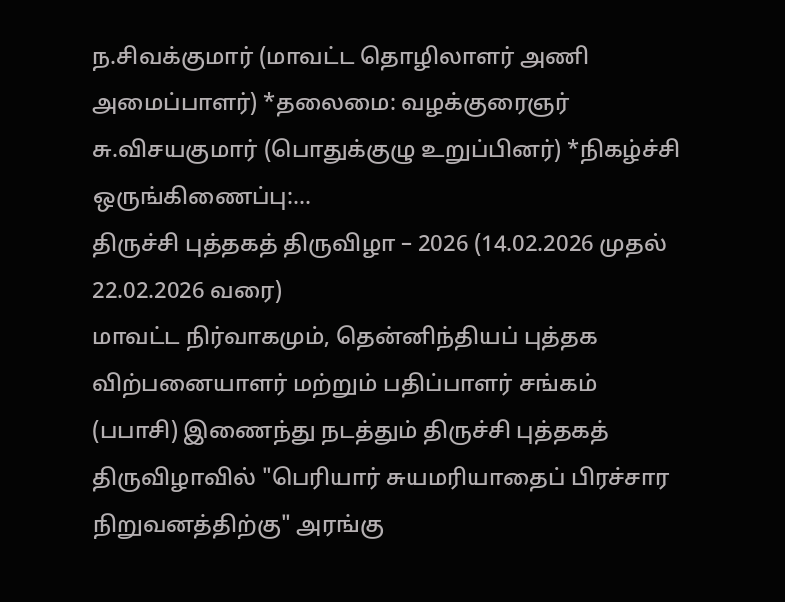ந.சிவக்குமார் (மாவட்ட தொழிலாளர் அணி அமைப்பாளர்) *தலைமை: வழக்குரைஞர் சு.விசயகுமார் (பொதுக்குழு உறுப்பினர்) *நிகழ்ச்சி ஒருங்கிணைப்பு:…
திருச்சி புத்தகத் திருவிழா – 2026 (14.02.2026 முதல் 22.02.2026 வரை)
மாவட்ட நிர்வாகமும், தென்னிந்தியப் புத்தக விற்பனையாளர் மற்றும் பதிப்பாளர் சங்கம் (பபாசி) இணைந்து நடத்தும் திருச்சி புத்தகத் திருவிழாவில் "பெரியார் சுயமரியாதைப் பிரச்சார நிறுவனத்திற்கு" அரங்கு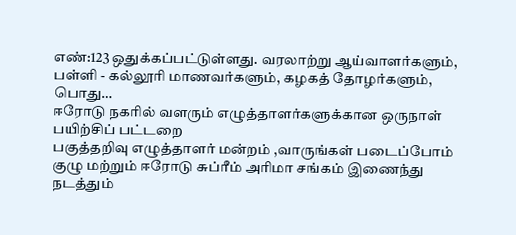எண்:123 ஒதுக்கப்பட்டுள்ளது. வரலாற்று ஆய்வாளர்களும், பள்ளி - கல்லூரி மாணவர்களும், கழகத் தோழர்களும், பொது…
ஈரோடு நகரில் வளரும் எழுத்தாளர்களுக்கான ஒருநாள் பயிற்சிப் பட்டறை
பகுத்தறிவு எழுத்தாளர் மன்றம் ,வாருங்கள் படைப்போம் குழு மற்றும் ஈரோடு சுப்ரீம் அரிமா சங்கம் இணைந்து நடத்தும்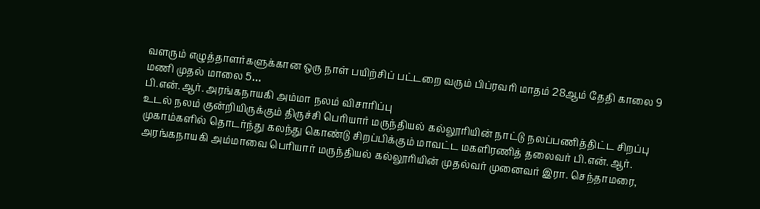வளரும் எழுத்தாளர்களுக்கான ஒரு நாள் பயிற்சிப் பட்டறை வரும் பிப்ரவரி மாதம் 28ஆம் தேதி காலை 9 மணி முதல் மாலை 5…
பி.என்.ஆர். அரங்கநாயகி அம்மா நலம் விசாரிப்பு
உடல் நலம் குன்றியிருக்கும் திருச்சி பெரியார் மருந்தியல் கல்லூரியின் நாட்டு நலப்பணித்திட்ட சிறப்பு முகாம்களில் தொடர்ந்து கலந்து கொண்டு சிறப்பிக்கும் மாவட்ட மகளிரணித் தலைவர் பி.என்.ஆர். அரங்கநாயகி அம்மாவை பெரியார் மருந்தியல் கல்லூரியின் முதல்வர் முனைவர் இரா. செந்தாமரை,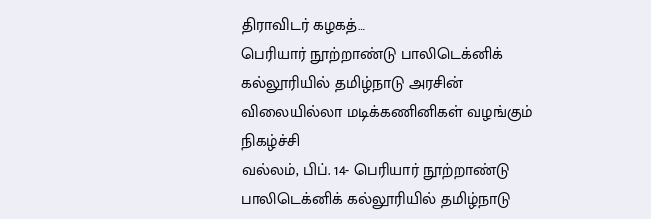திராவிடர் கழகத்…
பெரியார் நூற்றாண்டு பாலிடெக்னிக் கல்லூரியில் தமிழ்நாடு அரசின் விலையில்லா மடிக்கணினிகள் வழங்கும் நிகழ்ச்சி
வல்லம், பிப். 14- பெரியார் நூற்றாண்டு பாலிடெக்னிக் கல்லூரியில் தமிழ்நாடு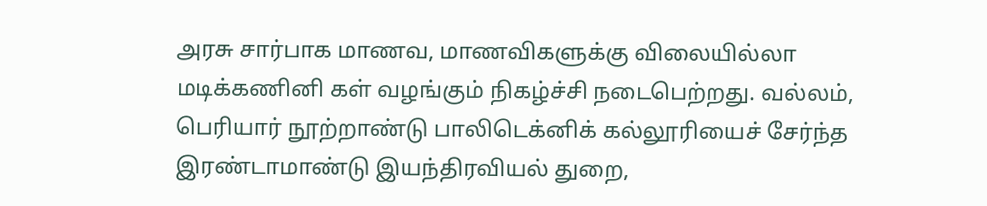அரசு சார்பாக மாணவ, மாணவிகளுக்கு விலையில்லா மடிக்கணினி கள் வழங்கும் நிகழ்ச்சி நடைபெற்றது. வல்லம், பெரியார் நூற்றாண்டு பாலிடெக்னிக் கல்லூரியைச் சேர்ந்த இரண்டாமாண்டு இயந்திரவியல் துறை,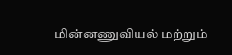மின்னணுவியல் மற்றும்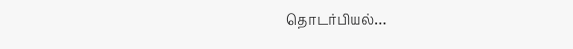தொடர்பியல்…